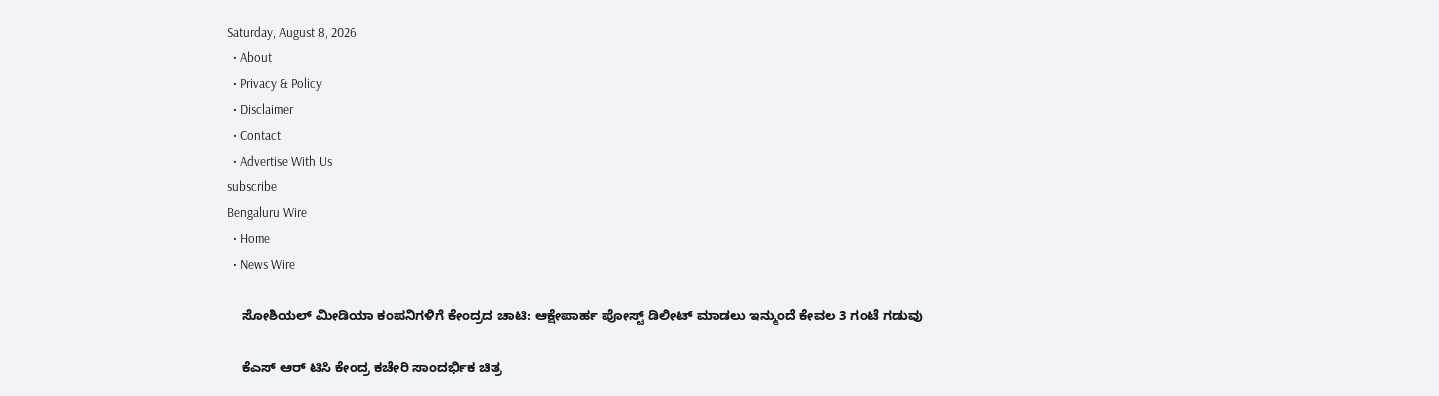Saturday, August 8, 2026
  • About
  • Privacy & Policy
  • Disclaimer
  • Contact
  • Advertise With Us
subscribe
Bengaluru Wire
  • Home
  • News Wire

    ಸೋಶಿಯಲ್ ಮೀಡಿಯಾ ಕಂಪನಿಗಳಿಗೆ ಕೇಂದ್ರದ ಚಾಟಿ: ಆಕ್ಷೇಪಾರ್ಹ ಪೋಸ್ಟ್ ಡಿಲೀಟ್ ಮಾಡಲು ಇನ್ಮುಂದೆ ಕೇವಲ 3 ಗಂಟೆ ಗಡುವು

    ಕೆಎಸ್ ಆರ್ ಟಿಸಿ ಕೇಂದ್ರ ಕಚೇರಿ ಸಾಂದರ್ಭಿಕ ಚಿತ್ರ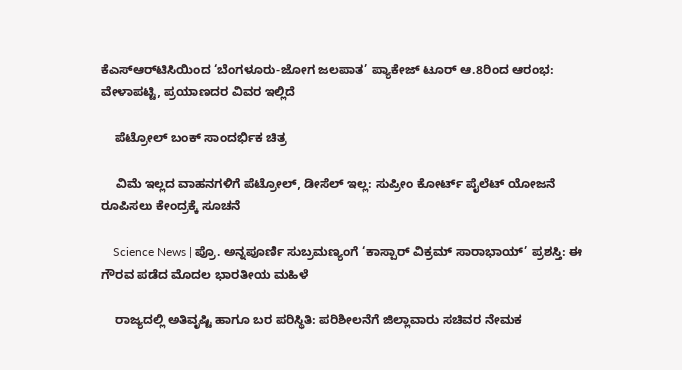ಕೆಎಸ್‌ಆರ್‌ಟಿಸಿಯಿಂದ ‘ಬೆಂಗಳೂರು-ಜೋಗ ಜಲಪಾತ’ ಪ್ಯಾಕೇಜ್ ಟೂರ್ ಆ.8ರಿಂದ ಆರಂಭ: ವೇಳಾಪಟ್ಟಿ, ಪ್ರಯಾಣದರ ವಿವರ ಇಲ್ಲಿದೆ

    ಪೆಟ್ರೋಲ್ ಬಂಕ್ ಸಾಂದರ್ಭಿಕ ಚಿತ್ರ

    ವಿಮೆ ಇಲ್ಲದ ವಾಹನಗಳಿಗೆ ಪೆಟ್ರೋಲ್, ಡೀಸೆಲ್ ಇಲ್ಲ: ಸುಪ್ರೀಂ ಕೋರ್ಟ್ ಪೈಲೆಟ್ ಯೋಜನೆ ರೂಪಿಸಲು ಕೇಂದ್ರಕ್ಕೆ ಸೂಚನೆ

    Science News | ಪ್ರೊ. ಅನ್ನಪೂರ್ಣಿ ಸುಬ್ರಮಣ್ಯಂಗೆ ‘ಕಾಸ್ಪಾರ್ ವಿಕ್ರಮ್ ಸಾರಾಭಾಯ್’ ಪ್ರಶಸ್ತಿ: ಈ ಗೌರವ ಪಡೆದ ಮೊದಲ ಭಾರತೀಯ ಮಹಿಳೆ

    ರಾಜ್ಯದಲ್ಲಿ ಅತಿವೃಷ್ಟಿ ಹಾಗೂ ಬರ ಪರಿಸ್ಥಿತಿ: ಪರಿಶೀಲನೆಗೆ ಜಿಲ್ಲಾವಾರು ಸಚಿವರ ನೇಮಕ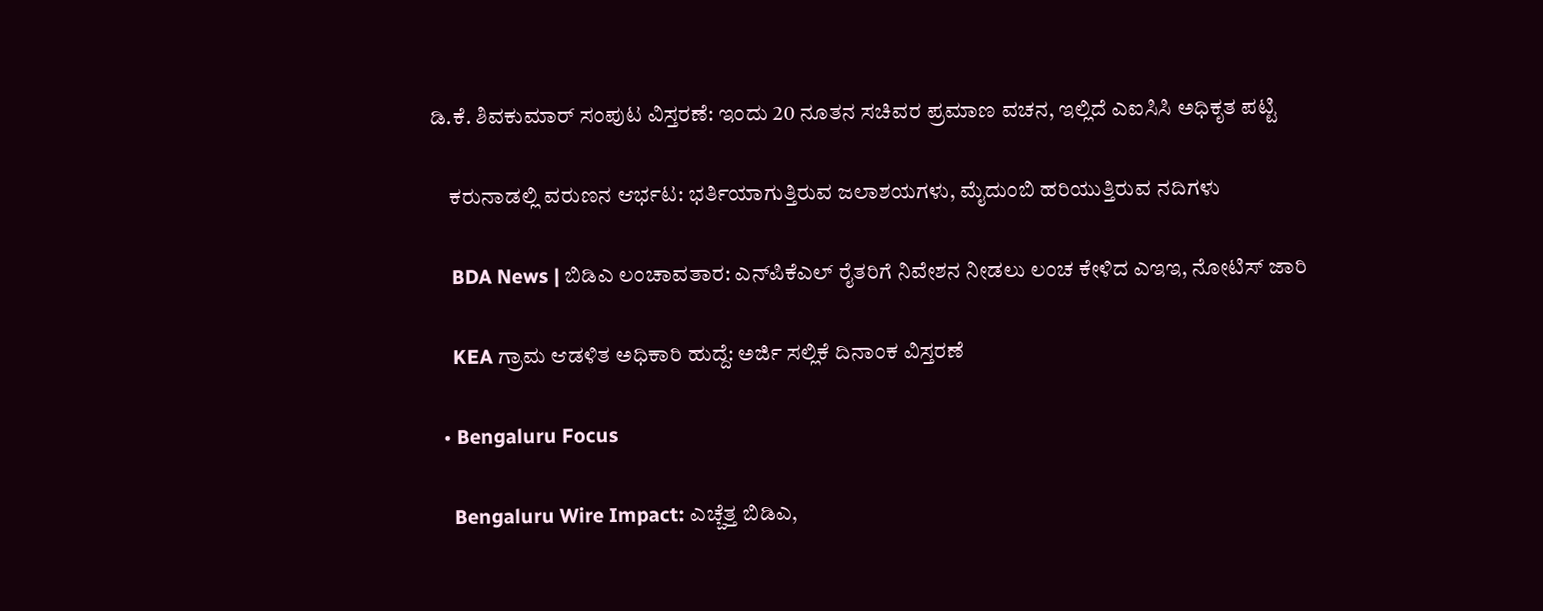ಡಿ.ಕೆ. ಶಿವಕುಮಾರ್ ಸಂಪುಟ ವಿಸ್ತರಣೆ: ಇಂದು 20 ನೂತನ ಸಚಿವರ ಪ್ರಮಾಣ ವಚನ, ಇಲ್ಲಿದೆ ಎಐಸಿಸಿ ಅಧಿಕೃತ ಪಟ್ಟಿ

    ಕರುನಾಡಲ್ಲಿ ವರುಣನ ಆರ್ಭಟ: ಭರ್ತಿಯಾಗುತ್ತಿರುವ ಜಲಾಶಯಗಳು, ಮೈದುಂಬಿ ಹರಿಯುತ್ತಿರುವ ನದಿಗಳು

    BDA News | ಬಿಡಿಎ ಲಂಚಾವತಾರ: ಎನ್‌ಪಿಕೆಎಲ್ ರೈತರಿಗೆ ನಿವೇಶನ ನೀಡಲು ಲಂಚ ಕೇಳಿದ ಎಇಇ, ನೋಟಿಸ್ ಜಾರಿ

    KEA ಗ್ರಾಮ ಆಡಳಿತ ಅಧಿಕಾರಿ ಹುದ್ದೆ: ಅರ್ಜಿ ಸಲ್ಲಿಕೆ ದಿನಾಂಕ ವಿಸ್ತರಣೆ

  • Bengaluru Focus

    Bengaluru Wire Impact: ಎಚ್ಚೆತ್ತ ಬಿಡಿಎ,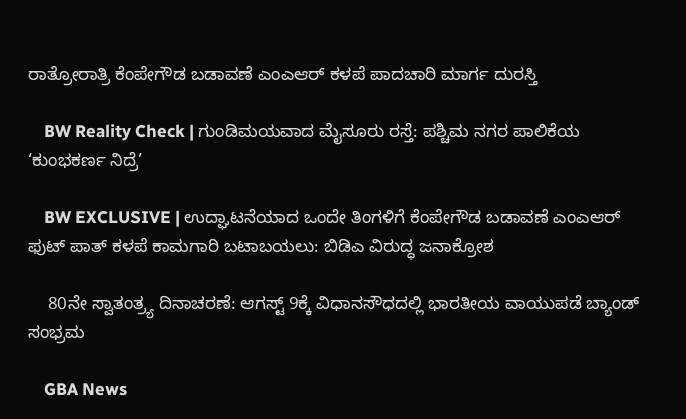ರಾತ್ರೋರಾತ್ರಿ ಕೆಂಪೇಗೌಡ ಬಡಾವಣೆ ಎಂಎಆರ್ ಕಳಪೆ ಪಾದಚಾರಿ ಮಾರ್ಗ ದುರಸ್ತಿ

    BW Reality Check | ಗುಂಡಿಮಯವಾದ ಮೈಸೂರು ರಸ್ತೆ: ಪಶ್ಚಿಮ ನಗರ ಪಾಲಿಕೆಯ ‘ಕುಂಭಕರ್ಣ ನಿದ್ರೆ’

    BW EXCLUSIVE | ಉದ್ಘಾಟನೆಯಾದ ಒಂದೇ ತಿಂಗಳಿಗೆ ಕೆಂಪೇಗೌಡ ಬಡಾವಣೆ ಎಂಎಆರ್ ಫುಟ್ ಪಾತ್ ಕಳಪೆ ಕಾಮಗಾರಿ ಬಟಾಬಯಲು: ಬಿಡಿಎ ವಿರುದ್ಧ ಜನಾಕ್ರೋಶ

    80ನೇ ಸ್ವಾತಂತ್ರ್ಯ ದಿನಾಚರಣೆ: ಆಗಸ್ಟ್ 9ಕ್ಕೆ ವಿಧಾನಸೌಧದಲ್ಲಿ ಭಾರತೀಯ ವಾಯುಪಡೆ ಬ್ಯಾಂಡ್ ಸಂಭ್ರಮ

    GBA News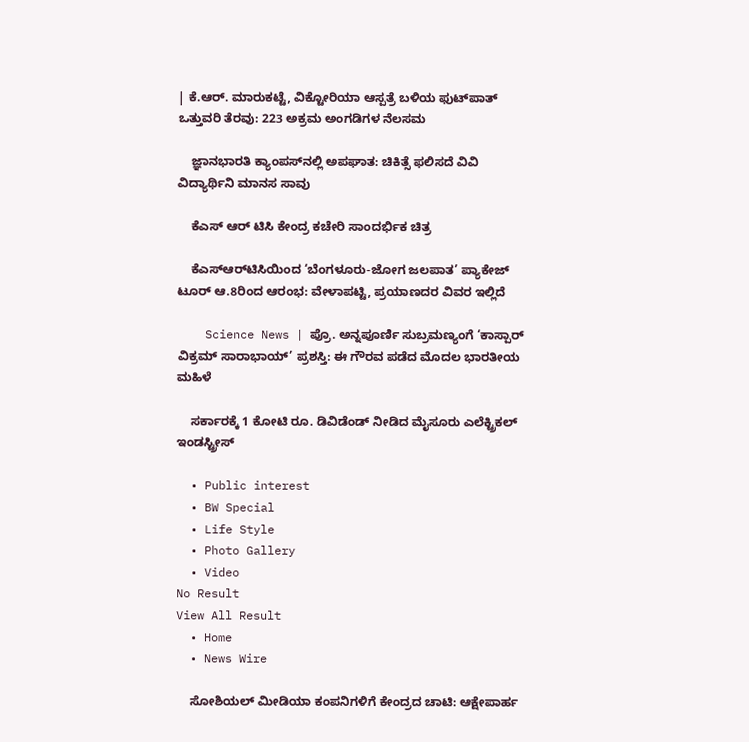| ಕೆ.ಆರ್. ಮಾರುಕಟ್ಟೆ, ವಿಕ್ಟೋರಿಯಾ ಆಸ್ಪತ್ರೆ ಬಳಿಯ ಫುಟ್‌ಪಾತ್ ಒತ್ತುವರಿ ತೆರವು: 223 ಅಕ್ರಮ ಅಂಗಡಿಗಳ ನೆಲಸಮ

    ಜ್ಞಾನಭಾರತಿ ಕ್ಯಾಂಪಸ್‌ನಲ್ಲಿ ಅಪಘಾತ: ಚಿಕಿತ್ಸೆ ಫಲಿಸದೆ ವಿವಿ ವಿದ್ಯಾರ್ಥಿನಿ ಮಾನಸ ಸಾವು

    ಕೆಎಸ್ ಆರ್ ಟಿಸಿ ಕೇಂದ್ರ ಕಚೇರಿ ಸಾಂದರ್ಭಿಕ ಚಿತ್ರ

    ಕೆಎಸ್‌ಆರ್‌ಟಿಸಿಯಿಂದ ‘ಬೆಂಗಳೂರು-ಜೋಗ ಜಲಪಾತ’ ಪ್ಯಾಕೇಜ್ ಟೂರ್ ಆ.8ರಿಂದ ಆರಂಭ: ವೇಳಾಪಟ್ಟಿ, ಪ್ರಯಾಣದರ ವಿವರ ಇಲ್ಲಿದೆ

    Science News | ಪ್ರೊ. ಅನ್ನಪೂರ್ಣಿ ಸುಬ್ರಮಣ್ಯಂಗೆ ‘ಕಾಸ್ಪಾರ್ ವಿಕ್ರಮ್ ಸಾರಾಭಾಯ್’ ಪ್ರಶಸ್ತಿ: ಈ ಗೌರವ ಪಡೆದ ಮೊದಲ ಭಾರತೀಯ ಮಹಿಳೆ

    ಸರ್ಕಾರಕ್ಕೆ 1 ಕೋಟಿ ರೂ. ಡಿವಿಡೆಂಡ್ ನೀಡಿದ ಮೈಸೂರು ಎಲೆಕ್ಟ್ರಿಕಲ್ ಇಂಡಸ್ಟ್ರೀಸ್

  • Public interest
  • BW Special
  • Life Style
  • Photo Gallery
  • Video
No Result
View All Result
  • Home
  • News Wire

    ಸೋಶಿಯಲ್ ಮೀಡಿಯಾ ಕಂಪನಿಗಳಿಗೆ ಕೇಂದ್ರದ ಚಾಟಿ: ಆಕ್ಷೇಪಾರ್ಹ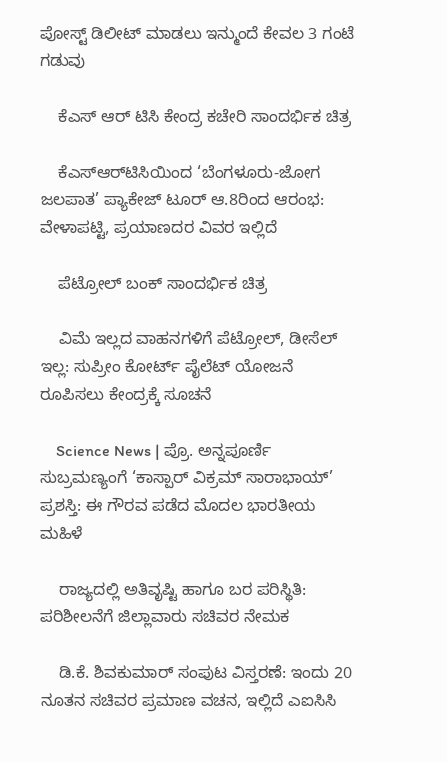ಪೋಸ್ಟ್ ಡಿಲೀಟ್ ಮಾಡಲು ಇನ್ಮುಂದೆ ಕೇವಲ 3 ಗಂಟೆ ಗಡುವು

    ಕೆಎಸ್ ಆರ್ ಟಿಸಿ ಕೇಂದ್ರ ಕಚೇರಿ ಸಾಂದರ್ಭಿಕ ಚಿತ್ರ

    ಕೆಎಸ್‌ಆರ್‌ಟಿಸಿಯಿಂದ ‘ಬೆಂಗಳೂರು-ಜೋಗ ಜಲಪಾತ’ ಪ್ಯಾಕೇಜ್ ಟೂರ್ ಆ.8ರಿಂದ ಆರಂಭ: ವೇಳಾಪಟ್ಟಿ, ಪ್ರಯಾಣದರ ವಿವರ ಇಲ್ಲಿದೆ

    ಪೆಟ್ರೋಲ್ ಬಂಕ್ ಸಾಂದರ್ಭಿಕ ಚಿತ್ರ

    ವಿಮೆ ಇಲ್ಲದ ವಾಹನಗಳಿಗೆ ಪೆಟ್ರೋಲ್, ಡೀಸೆಲ್ ಇಲ್ಲ: ಸುಪ್ರೀಂ ಕೋರ್ಟ್ ಪೈಲೆಟ್ ಯೋಜನೆ ರೂಪಿಸಲು ಕೇಂದ್ರಕ್ಕೆ ಸೂಚನೆ

    Science News | ಪ್ರೊ. ಅನ್ನಪೂರ್ಣಿ ಸುಬ್ರಮಣ್ಯಂಗೆ ‘ಕಾಸ್ಪಾರ್ ವಿಕ್ರಮ್ ಸಾರಾಭಾಯ್’ ಪ್ರಶಸ್ತಿ: ಈ ಗೌರವ ಪಡೆದ ಮೊದಲ ಭಾರತೀಯ ಮಹಿಳೆ

    ರಾಜ್ಯದಲ್ಲಿ ಅತಿವೃಷ್ಟಿ ಹಾಗೂ ಬರ ಪರಿಸ್ಥಿತಿ: ಪರಿಶೀಲನೆಗೆ ಜಿಲ್ಲಾವಾರು ಸಚಿವರ ನೇಮಕ

    ಡಿ.ಕೆ. ಶಿವಕುಮಾರ್ ಸಂಪುಟ ವಿಸ್ತರಣೆ: ಇಂದು 20 ನೂತನ ಸಚಿವರ ಪ್ರಮಾಣ ವಚನ, ಇಲ್ಲಿದೆ ಎಐಸಿಸಿ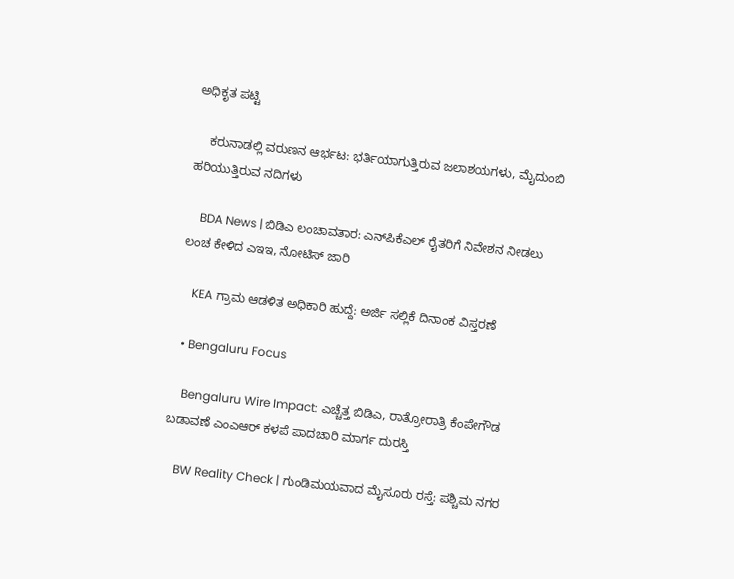ಅಧಿಕೃತ ಪಟ್ಟಿ

    ಕರುನಾಡಲ್ಲಿ ವರುಣನ ಆರ್ಭಟ: ಭರ್ತಿಯಾಗುತ್ತಿರುವ ಜಲಾಶಯಗಳು, ಮೈದುಂಬಿ ಹರಿಯುತ್ತಿರುವ ನದಿಗಳು

    BDA News | ಬಿಡಿಎ ಲಂಚಾವತಾರ: ಎನ್‌ಪಿಕೆಎಲ್ ರೈತರಿಗೆ ನಿವೇಶನ ನೀಡಲು ಲಂಚ ಕೇಳಿದ ಎಇಇ, ನೋಟಿಸ್ ಜಾರಿ

    KEA ಗ್ರಾಮ ಆಡಳಿತ ಅಧಿಕಾರಿ ಹುದ್ದೆ: ಅರ್ಜಿ ಸಲ್ಲಿಕೆ ದಿನಾಂಕ ವಿಸ್ತರಣೆ

  • Bengaluru Focus

    Bengaluru Wire Impact: ಎಚ್ಚೆತ್ತ ಬಿಡಿಎ, ರಾತ್ರೋರಾತ್ರಿ ಕೆಂಪೇಗೌಡ ಬಡಾವಣೆ ಎಂಎಆರ್ ಕಳಪೆ ಪಾದಚಾರಿ ಮಾರ್ಗ ದುರಸ್ತಿ

    BW Reality Check | ಗುಂಡಿಮಯವಾದ ಮೈಸೂರು ರಸ್ತೆ: ಪಶ್ಚಿಮ ನಗರ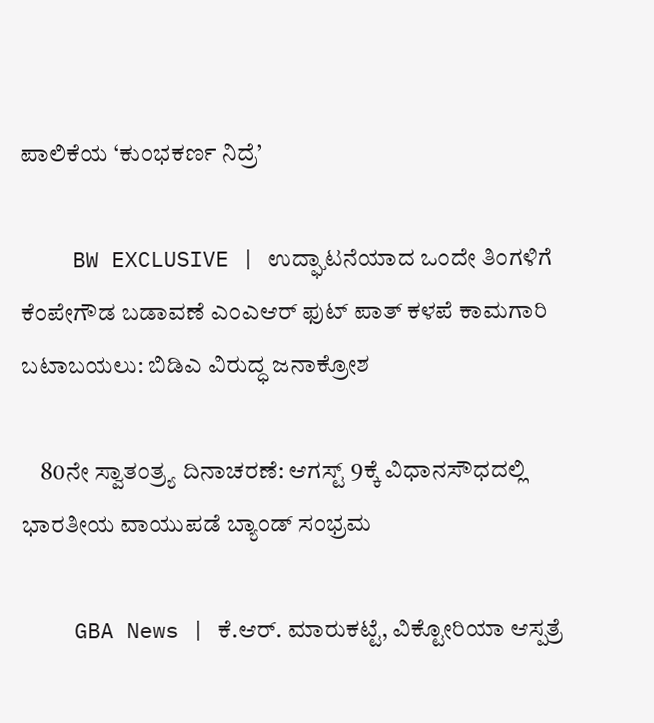ಪಾಲಿಕೆಯ ‘ಕುಂಭಕರ್ಣ ನಿದ್ರೆ’

    BW EXCLUSIVE | ಉದ್ಘಾಟನೆಯಾದ ಒಂದೇ ತಿಂಗಳಿಗೆ ಕೆಂಪೇಗೌಡ ಬಡಾವಣೆ ಎಂಎಆರ್ ಫುಟ್ ಪಾತ್ ಕಳಪೆ ಕಾಮಗಾರಿ ಬಟಾಬಯಲು: ಬಿಡಿಎ ವಿರುದ್ಧ ಜನಾಕ್ರೋಶ

    80ನೇ ಸ್ವಾತಂತ್ರ್ಯ ದಿನಾಚರಣೆ: ಆಗಸ್ಟ್ 9ಕ್ಕೆ ವಿಧಾನಸೌಧದಲ್ಲಿ ಭಾರತೀಯ ವಾಯುಪಡೆ ಬ್ಯಾಂಡ್ ಸಂಭ್ರಮ

    GBA News | ಕೆ.ಆರ್. ಮಾರುಕಟ್ಟೆ, ವಿಕ್ಟೋರಿಯಾ ಆಸ್ಪತ್ರೆ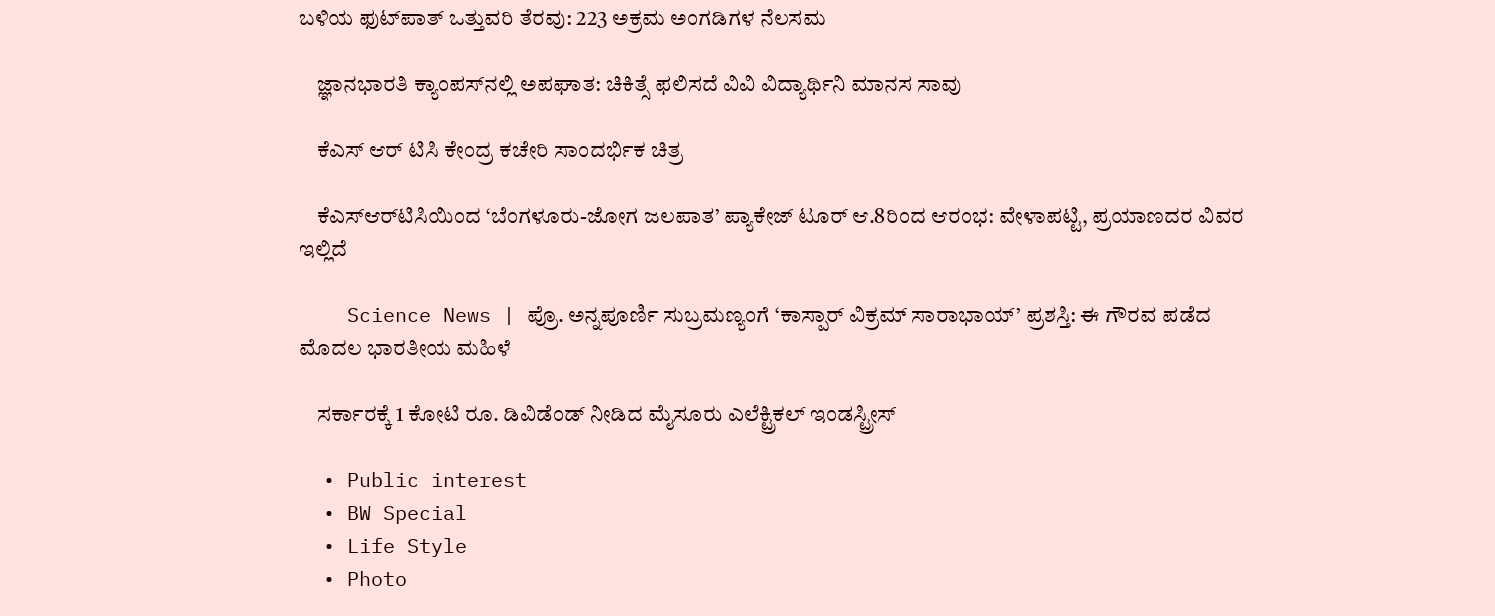ಬಳಿಯ ಫುಟ್‌ಪಾತ್ ಒತ್ತುವರಿ ತೆರವು: 223 ಅಕ್ರಮ ಅಂಗಡಿಗಳ ನೆಲಸಮ

    ಜ್ಞಾನಭಾರತಿ ಕ್ಯಾಂಪಸ್‌ನಲ್ಲಿ ಅಪಘಾತ: ಚಿಕಿತ್ಸೆ ಫಲಿಸದೆ ವಿವಿ ವಿದ್ಯಾರ್ಥಿನಿ ಮಾನಸ ಸಾವು

    ಕೆಎಸ್ ಆರ್ ಟಿಸಿ ಕೇಂದ್ರ ಕಚೇರಿ ಸಾಂದರ್ಭಿಕ ಚಿತ್ರ

    ಕೆಎಸ್‌ಆರ್‌ಟಿಸಿಯಿಂದ ‘ಬೆಂಗಳೂರು-ಜೋಗ ಜಲಪಾತ’ ಪ್ಯಾಕೇಜ್ ಟೂರ್ ಆ.8ರಿಂದ ಆರಂಭ: ವೇಳಾಪಟ್ಟಿ, ಪ್ರಯಾಣದರ ವಿವರ ಇಲ್ಲಿದೆ

    Science News | ಪ್ರೊ. ಅನ್ನಪೂರ್ಣಿ ಸುಬ್ರಮಣ್ಯಂಗೆ ‘ಕಾಸ್ಪಾರ್ ವಿಕ್ರಮ್ ಸಾರಾಭಾಯ್’ ಪ್ರಶಸ್ತಿ: ಈ ಗೌರವ ಪಡೆದ ಮೊದಲ ಭಾರತೀಯ ಮಹಿಳೆ

    ಸರ್ಕಾರಕ್ಕೆ 1 ಕೋಟಿ ರೂ. ಡಿವಿಡೆಂಡ್ ನೀಡಿದ ಮೈಸೂರು ಎಲೆಕ್ಟ್ರಿಕಲ್ ಇಂಡಸ್ಟ್ರೀಸ್

  • Public interest
  • BW Special
  • Life Style
  • Photo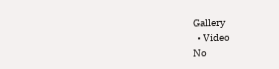Gallery
  • Video
No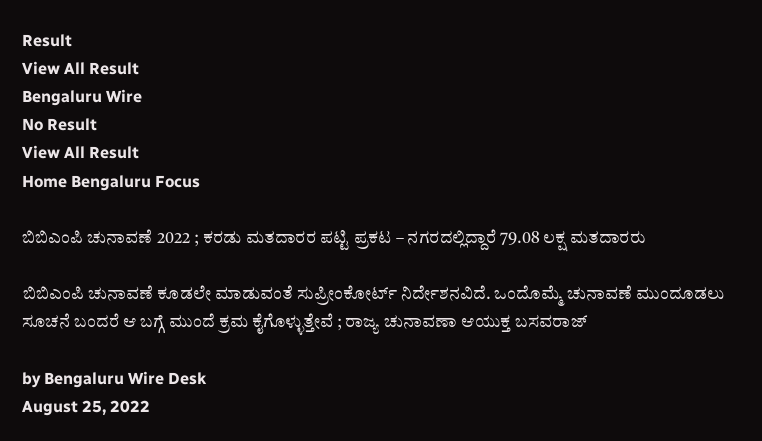Result
View All Result
Bengaluru Wire
No Result
View All Result
Home Bengaluru Focus

ಬಿಬಿಎಂಪಿ ಚುನಾವಣೆ 2022 ; ಕರಡು ಮತದಾರರ ಪಟ್ಟಿ ಪ್ರಕಟ – ನಗರದಲ್ಲಿದ್ದಾರೆ 79.08 ಲಕ್ಷ ಮತದಾರರು

ಬಿಬಿಎಂಪಿ ಚುನಾವಣೆ ಕೂಡಲೇ ಮಾಡುವಂತೆ ಸುಪ್ರೀಂಕೋರ್ಟ್ ನಿರ್ದೇಶನವಿದೆ. ಒಂದೊಮ್ಮೆ ಚುನಾವಣೆ ಮುಂದೂಡಲು ಸೂಚನೆ ಬಂದರೆ ಆ ಬಗ್ಗೆ ಮುಂದೆ ಕ್ರಮ ಕೈಗೊಳ್ಳುತ್ತೇವೆ ; ರಾಜ್ಯ ಚುನಾವಣಾ ಆಯುಕ್ತ ಬಸವರಾಜ್

by Bengaluru Wire Desk
August 25, 2022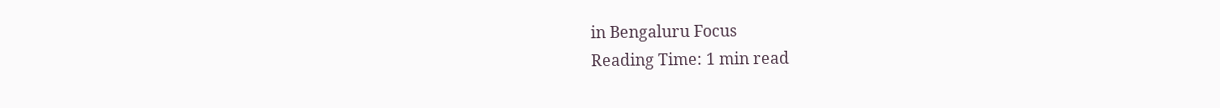in Bengaluru Focus
Reading Time: 1 min read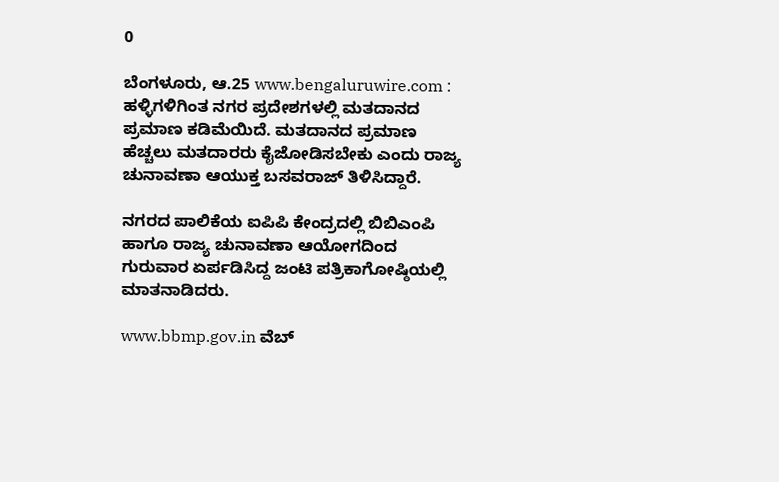0

ಬೆಂಗಳೂರು, ಆ.25 www.bengaluruwire.com : ಹಳ್ಳಿಗಳಿಗಿಂತ ನಗರ ಪ್ರದೇಶಗಳಲ್ಲಿ ಮತದಾನದ ಪ್ರಮಾಣ ಕಡಿಮೆಯಿದೆ. ಮತದಾನದ ಪ್ರಮಾಣ ಹೆಚ್ಚಲು ಮತದಾರರು ಕೈಜೋಡಿಸಬೇಕು ಎಂದು ರಾಜ್ಯ ಚುನಾವಣಾ ಆಯುಕ್ತ ಬಸವರಾಜ್ ತಿಳಿಸಿದ್ದಾರೆ.

ನಗರದ ಪಾಲಿಕೆಯ ಐಪಿಪಿ ಕೇಂದ್ರದಲ್ಲಿ ಬಿಬಿಎಂಪಿ ಹಾಗೂ ರಾಜ್ಯ ಚುನಾವಣಾ ಆಯೋಗದಿಂದ ಗುರುವಾರ ಏರ್ಪಡಿಸಿದ್ದ ಜಂಟಿ ಪತ್ರಿಕಾಗೋಷ್ಠಿಯಲ್ಲಿ ಮಾತನಾಡಿದರು.

www.bbmp.gov.in ವೆಬ್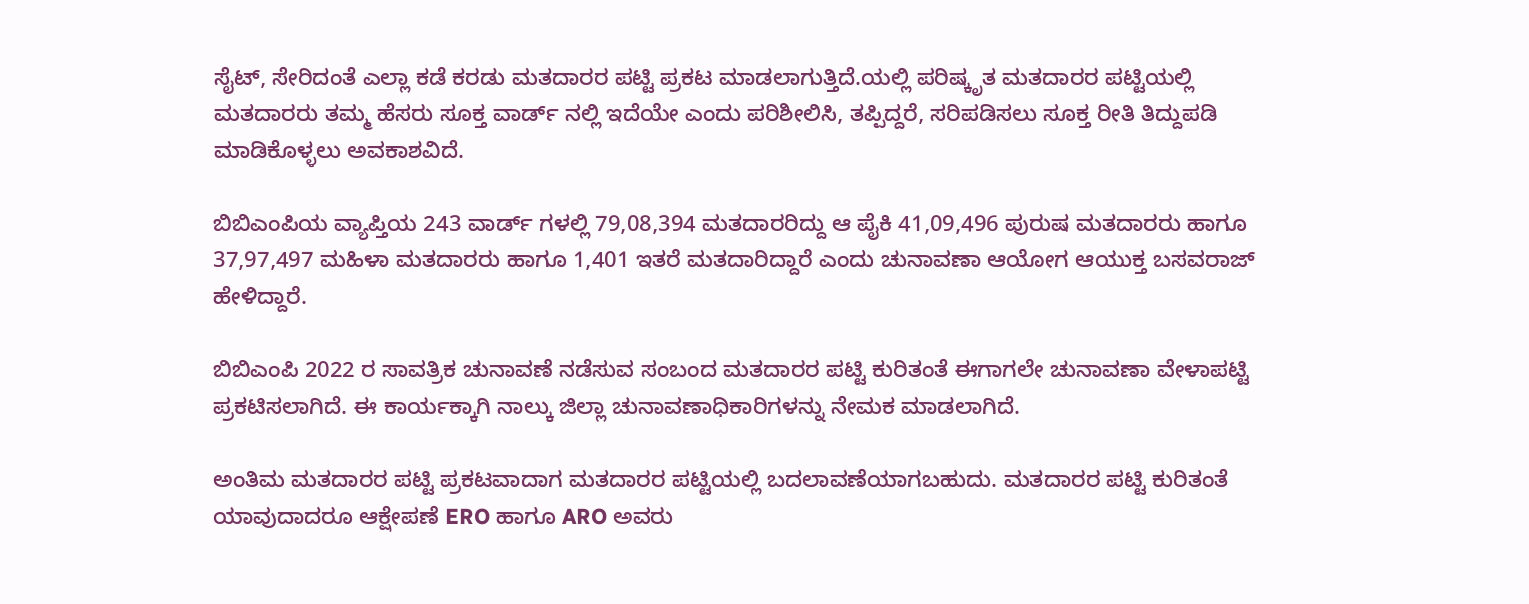ಸೈಟ್, ಸೇರಿದಂತೆ ಎಲ್ಲಾ ಕಡೆ ಕರಡು ಮತದಾರರ ಪಟ್ಟಿ ಪ್ರಕಟ ಮಾಡಲಾಗುತ್ತಿದೆ.ಯಲ್ಲಿ ಪರಿಷ್ಕೃತ ಮತದಾರರ ಪಟ್ಟಿಯಲ್ಲಿ ಮತದಾರರು ತಮ್ಮ ಹೆಸರು ಸೂಕ್ತ ವಾರ್ಡ್ ನಲ್ಲಿ ಇದೆಯೇ ಎಂದು ಪರಿಶೀಲಿಸಿ, ತಪ್ಪಿದ್ದರೆ, ಸರಿಪಡಿಸಲು ಸೂಕ್ತ ರೀತಿ ತಿದ್ದುಪಡಿ ಮಾಡಿಕೊಳ್ಳಲು ಅವಕಾಶವಿದೆ.

ಬಿಬಿಎಂಪಿಯ ವ್ಯಾಪ್ತಿಯ 243 ವಾರ್ಡ್ ಗಳಲ್ಲಿ 79,08,394 ಮತದಾರರಿದ್ದು ಆ ಪೈಕಿ 41,09,496 ಪುರುಷ ಮತದಾರರು ಹಾಗೂ 37,97,497 ಮಹಿಳಾ ಮತದಾರರು ಹಾಗೂ 1,401 ಇತರೆ ಮತದಾರಿದ್ದಾರೆ ಎಂದು ಚುನಾವಣಾ ಆಯೋಗ ಆಯುಕ್ತ ಬಸವರಾಜ್ ಹೇಳಿದ್ದಾರೆ.

ಬಿಬಿಎಂಪಿ 2022 ರ ಸಾವತ್ರಿಕ ಚುನಾವಣೆ ನಡೆಸುವ ಸಂಬಂದ ಮತದಾರರ ಪಟ್ಟಿ ಕುರಿತಂತೆ ಈಗಾಗಲೇ ಚುನಾವಣಾ ವೇಳಾಪಟ್ಟಿ ಪ್ರಕಟಿಸಲಾಗಿದೆ. ಈ ಕಾರ್ಯಕ್ಕಾಗಿ ನಾಲ್ಕು ಜಿಲ್ಲಾ ಚುನಾವಣಾಧಿಕಾರಿಗಳನ್ನು ನೇಮಕ ಮಾಡಲಾಗಿದೆ.

ಅಂತಿಮ ಮತದಾರರ ಪಟ್ಟಿ ಪ್ರಕಟವಾದಾಗ ಮತದಾರರ ಪಟ್ಟಿಯಲ್ಲಿ ಬದಲಾವಣೆಯಾಗಬಹುದು. ಮತದಾರರ ಪಟ್ಟಿ ಕುರಿತಂತೆ ಯಾವುದಾದರೂ ಆಕ್ಷೇಪಣೆ ERO ಹಾಗೂ ARO ಅವರು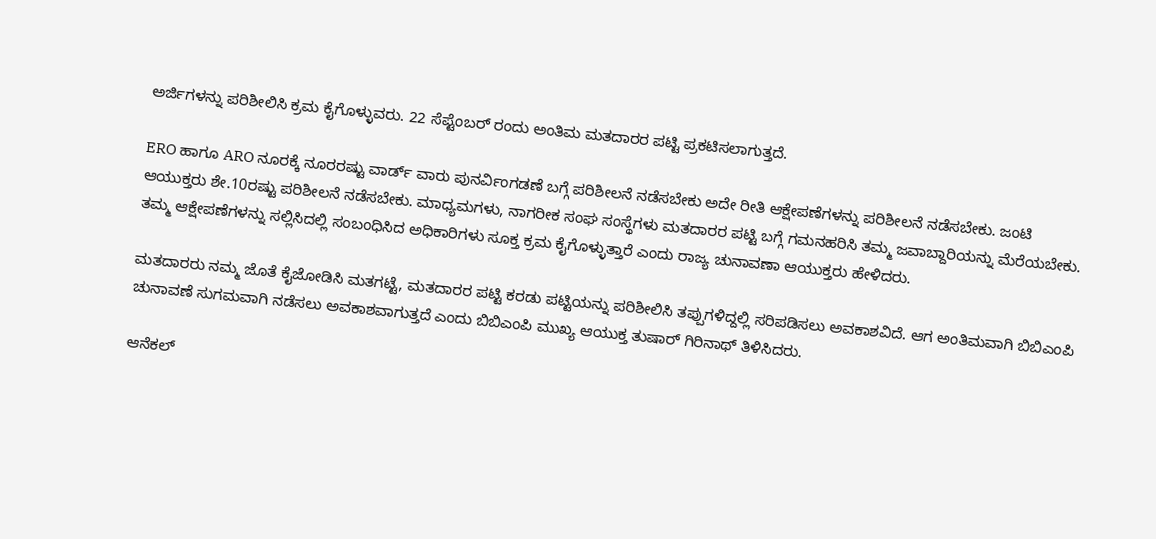ಅರ್ಜಿಗಳನ್ನು ಪರಿಶೀಲಿಸಿ ಕ್ರಮ ಕೈಗೊಳ್ಳುವರು. 22 ಸೆಪ್ಟೆಂಬರ್ ರಂದು ಅಂತಿಮ ಮತದಾರರ ಪಟ್ಟಿ ಪ್ರಕಟಿಸಲಾಗುತ್ತದೆ.

ERO ಹಾಗೂ ARO ನೂರಕ್ಕೆ ನೂರರಷ್ಟು ವಾರ್ಡ್ ವಾರು ಪುನರ್ವಿಂಗಡಣೆ ಬಗ್ಗೆ ಪರಿಶೀಲನೆ ನಡೆಸಬೇಕು ಅದೇ ರೀತಿ ಆಕ್ಷೇಪಣೆಗಳನ್ನು ಪರಿಶೀಲನೆ ನಡೆಸಬೇಕು. ಜಂಟಿ ಆಯುಕ್ತರು ಶೇ.10ರಷ್ಟು ಪರಿಶೀಲನೆ ನಡೆಸಬೇಕು. ಮಾಧ್ಯಮಗಳು, ನಾಗರೀಕ ಸಂಘ ಸಂಸ್ಥೆಗಳು ಮತದಾರರ ಪಟ್ಟಿ ಬಗ್ಗೆ ಗಮನಹರಿಸಿ ತಮ್ಮ ಜವಾಬ್ದಾರಿಯನ್ನು ಮೆರೆಯಬೇಕು. ತಮ್ಮ ಆಕ್ಷೇಪಣೆಗಳನ್ನು ಸಲ್ಲಿಸಿದಲ್ಲಿ ಸಂಬಂಧಿಸಿದ ಅಧಿಕಾರಿಗಳು ಸೂಕ್ತ ಕ್ರಮ ಕೈಗೊಳ್ಳುತ್ತಾರೆ ಎಂದು ರಾಜ್ಯ ಚುನಾವಣಾ ಆಯುಕ್ತರು ಹೇಳಿದರು.

ಮತದಾರರು ನಮ್ಮ ಜೊತೆ ಕೈಜೋಡಿಸಿ ಮತಗಟ್ಟೆ, ಮತದಾರರ ಪಟ್ಟಿ ಕರಡು ಪಟ್ಟಿಯನ್ನು ಪರಿಶೀಲಿಸಿ ತಪ್ಪುಗಳಿದ್ದಲ್ಲಿ ಸರಿಪಡಿಸಲು ಅವಕಾಶವಿದೆ. ಆಗ ಅಂತಿಮವಾಗಿ ಬಿಬಿಎಂಪಿ ಚುನಾವಣೆ ಸುಗಮವಾಗಿ ನಡೆಸಲು ಅವಕಾಶವಾಗುತ್ತದೆ ಎಂದು ಬಿಬಿಎಂಪಿ ಮುಖ್ಯ ಆಯುಕ್ತ ತುಷಾರ್ ಗಿರಿನಾಥ್ ತಿಳಿಸಿದರು.

ಆನೆಕಲ್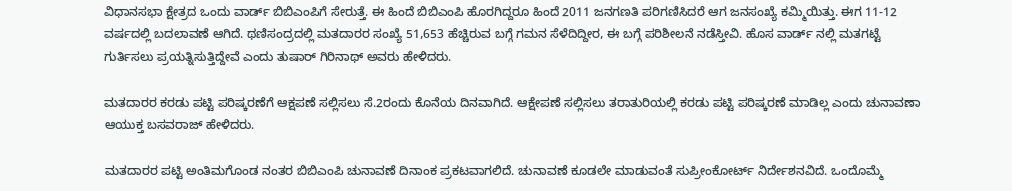ವಿಧಾನಸಭಾ ಕ್ಷೇತ್ರದ ಒಂದು ವಾರ್ಡ್ ಬಿಬಿಎಂಪಿಗೆ ಸೇರುತ್ತೆ. ಈ ಹಿಂದೆ ಬಿಬಿಎಂಪಿ ಹೊರಗಿದ್ದರೂ ಹಿಂದೆ 2011 ಜನಗಣತಿ ಪರಿಗಣಿಸಿದರೆ ಆಗ ಜನಸಂಖ್ಯೆ ಕಮ್ಮಿಯಿತ್ತು. ಈಗ 11-12 ವರ್ಷದಲ್ಲಿ ಬದಲಾವಣೆ ಆಗಿದೆ. ಥಣಿಸಂದ್ರದಲ್ಲಿ ಮತದಾರರ ಸಂಖ್ಯೆ 51,653 ಹೆಚ್ಚಿರುವ ಬಗ್ಗೆ ಗಮನ ಸೆಳೆದಿದ್ದೀರ, ಈ ಬಗ್ಗೆ ಪರಿಶೀಲನೆ ನಡೆಸ್ತೀವಿ. ಹೊಸ ವಾರ್ಡ್ ನಲ್ಲಿ‌ ಮತಗಟ್ಟೆ ಗುರ್ತಿಸಲು ಪ್ರಯತ್ನಿಸುತ್ತಿದ್ದೇವೆ ಎಂದು ತುಷಾರ್ ಗಿರಿನಾಥ್ ಅವರು ಹೇಳಿದರು.

ಮತದಾರರ ಕರಡು ಪಟ್ಟಿ ಪರಿಷ್ಕರಣೆಗೆ ಆಕ್ಷಪಣೆ ಸಲ್ಲಿಸಲು ಸೆ.2ರಂದು ಕೊನೆಯ ದಿನವಾಗಿದೆ. ಆಕ್ಷೇಪಣೆ ಸಲ್ಲಿಸಲು ತರಾತುರಿಯಲ್ಲಿ ಕರಡು ಪಟ್ಟಿ ಪರಿಷ್ಕರಣೆ ಮಾಡಿಲ್ಲ ಎಂದು ಚುನಾವಣಾ ಆಯುಕ್ತ ಬಸವರಾಜ್ ಹೇಳಿದರು.

ಮತದಾರರ ಪಟ್ಟಿ ಅಂತಿಮಗೊಂಡ ನಂತರ ಬಿಬಿಎಂಪಿ ಚುನಾವಣೆ ದಿನಾಂಕ ಪ್ರಕಟವಾಗಲಿದೆ. ಚುನಾವಣೆ ಕೂಡಲೇ ಮಾಡುವಂತೆ ಸುಪ್ರೀಂಕೋರ್ಟ್ ನಿರ್ದೇಶನವಿದೆ. ಒಂದೊಮ್ಮೆ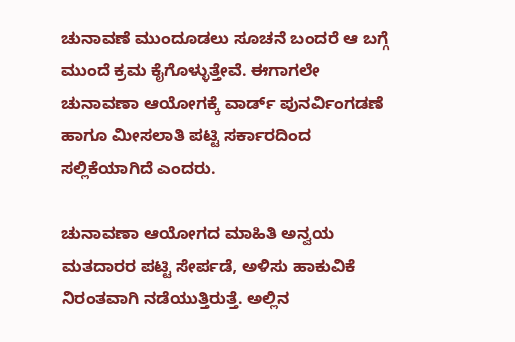ಚುನಾವಣೆ ಮುಂದೂಡಲು ಸೂಚನೆ ಬಂದರೆ ಆ ಬಗ್ಗೆ ಮುಂದೆ ಕ್ರಮ ಕೈಗೊಳ್ಳುತ್ತೇವೆ. ಈಗಾಗಲೇ ಚುನಾವಣಾ ಆಯೋಗಕ್ಕೆ ವಾರ್ಡ್ ಪುನರ್ವಿಂಗಡಣೆ ಹಾಗೂ ಮೀಸಲಾತಿ ಪಟ್ಟಿ ಸರ್ಕಾರದಿಂದ ಸಲ್ಲಿಕೆಯಾಗಿದೆ ಎಂದರು.

ಚುನಾವಣಾ ಆಯೋಗದ ಮಾಹಿತಿ ಅನ್ವಯ ಮತದಾರರ ಪಟ್ಟಿ ಸೇರ್ಪಡೆ, ಅಳಿಸು ಹಾಕುವಿಕೆ ನಿರಂತವಾಗಿ ನಡೆಯುತ್ತಿರುತ್ತೆ. ಅಲ್ಲಿನ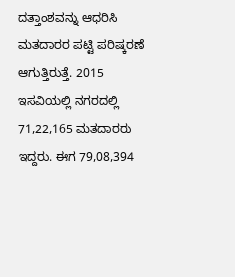ದತ್ತಾಂಶವನ್ನು ಆಧರಿಸಿ ಮತದಾರರ ಪಟ್ಟಿ ಪರಿಷ್ಕರಣೆ ಆಗುತ್ತಿರುತ್ತೆ. 2015 ಇಸವಿಯಲ್ಲಿ ನಗರದಲ್ಲಿ 71,22,165 ಮತದಾರರು ಇದ್ದರು. ಈಗ 79,08,394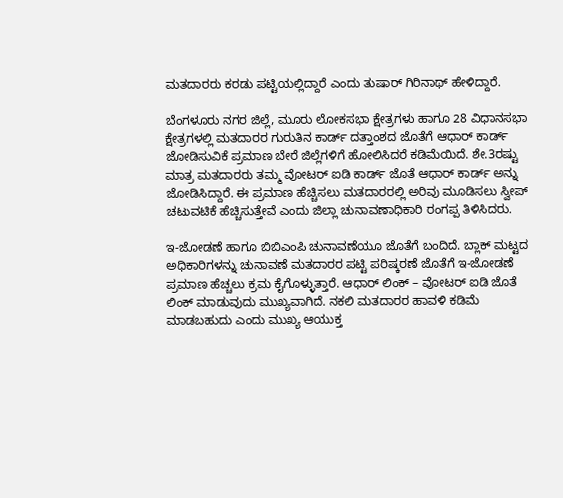ಮತದಾರರು ಕರಡು ಪಟ್ಟಿಯಲ್ಲಿದ್ದಾರೆ ಎಂದು ತುಷಾರ್ ಗಿರಿನಾಥ್ ಹೇಳಿದ್ದಾರೆ.

ಬೆಂಗಳೂರು ನಗರ ಜಿಲ್ಲೆ, ಮೂರು ಲೋಕಸಭಾ ಕ್ಷೇತ್ರಗಳು ಹಾಗೂ 28 ವಿಧಾನಸಭಾ ಕ್ಷೇತ್ರಗಳಲ್ಲಿ ಮತದಾರರ ಗುರುತಿನ ಕಾರ್ಡ್ ದತ್ತಾಂಶದ ಜೊತೆಗೆ ಆಧಾರ್ ಕಾರ್ಡ್ ಜೋಡಿಸುವಿಕೆ ಪ್ರಮಾಣ ಬೇರೆ ಜಿಲ್ಲೆಗಳಿಗೆ ಹೋಲಿಸಿದರೆ ಕಡಿಮೆಯಿದೆ. ಶೇ.3ರಷ್ಟು ಮಾತ್ರ ಮತದಾರರು ತಮ್ಮ ವೋಟರ್ ಐಡಿ ಕಾರ್ಡ್ ಜೊತೆ ಆಧಾರ್ ಕಾರ್ಡ್ ಅನ್ನು ಜೋಡಿಸಿದ್ದಾರೆ. ಈ ಪ್ರಮಾಣ ಹೆಚ್ಚಿಸಲು ಮತದಾರರಲ್ಲಿ ಅರಿವು ಮೂಡಿಸಲು ಸ್ವೀಪ್ ಚಟುವಟಿಕೆ ಹೆಚ್ಚಿಸುತ್ತೇವೆ ಎಂದು ಜಿಲ್ಲಾ ಚುನಾವಣಾಧಿಕಾರಿ ರಂಗಪ್ಪ ತಿಳಿಸಿದರು.

ಇ-ಜೋಡಣೆ ಹಾಗೂ ಬಿಬಿಎಂಪಿ ಚುನಾವಣೆಯೂ ಜೊತೆಗೆ ಬಂದಿದೆ. ಬ್ಲಾಕ್ ಮಟ್ಟದ ಅಧಿಕಾರಿಗಳನ್ನು ಚುನಾವಣೆ ಮತದಾರರ ಪಟ್ಟಿ ಪರಿಷ್ಕರಣೆ ಜೊತೆಗೆ ಇ-ಜೋಡಣೆ ಪ್ರಮಾಣ ಹೆಚ್ಚಲು ಕ್ರಮ ಕೈಗೊಳ್ಳುತ್ತಾರೆ. ಆಧಾರ್ ಲಿಂಕ್ – ವೋಟರ್ ಐಡಿ ಜೊತೆ ಲಿಂಕ್ ಮಾಡುವುದು ಮುಖ್ಯವಾಗಿದೆ. ನಕಲಿ ಮತದಾರರ ಹಾವಳಿ ಕಡಿಮೆ ಮಾಡಬಹುದು ಎಂದು ಮುಖ್ಯ ಆಯುಕ್ತ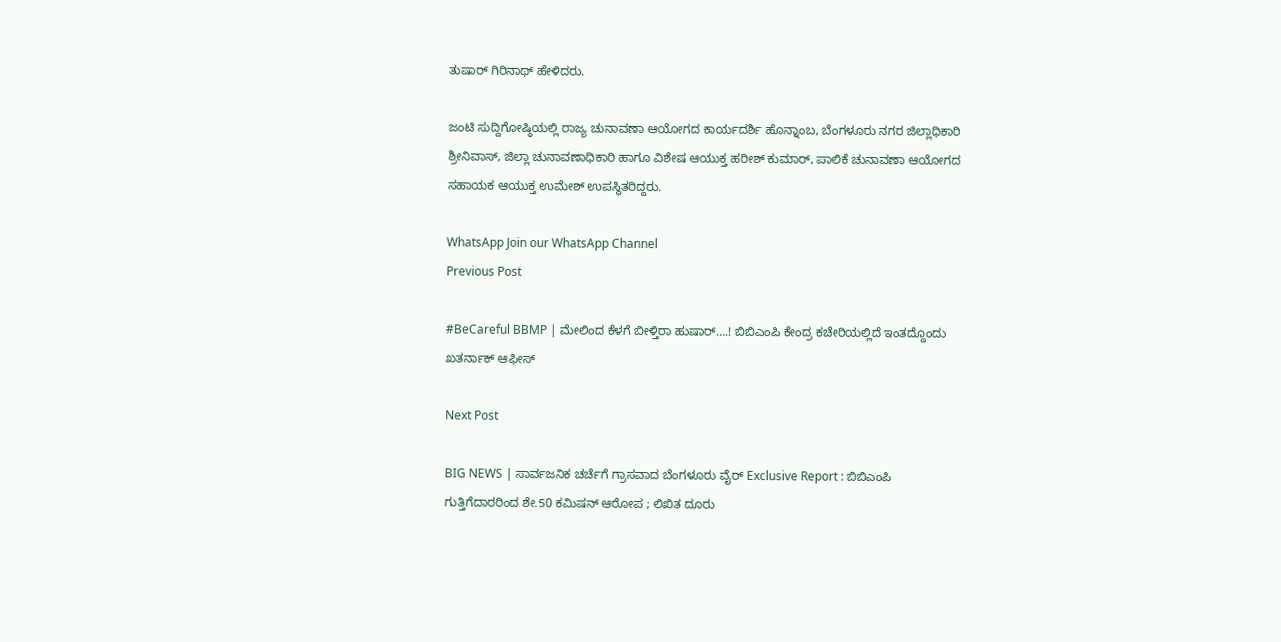ತುಷಾರ್ ಗಿರಿನಾಥ್ ಹೇಳಿದರು.

ಜಂಟಿ ಸುದ್ದಿಗೋಷ್ಠಿಯಲ್ಲಿ ರಾಜ್ಯ ಚುನಾವಣಾ ಆಯೋಗದ ಕಾರ್ಯದರ್ಶಿ ಹೊನ್ನಾಂಬ, ಬೆಂಗಳೂರು‌ ನಗರ ಜಿಲ್ಲಾಧಿಕಾರಿ ಶ್ರೀನಿವಾಸ್, ಜಿಲ್ಲಾ ಚುನಾವಣಾಧಿಕಾರಿ ಹಾಗೂ ವಿಶೇಷ ಆಯುಕ್ತ ಹರೀಶ್ ಕುಮಾರ್, ಪಾಲಿಕೆ ಚುನಾವಣಾ ಆಯೋಗದ ಸಹಾಯಕ ಆಯುಕ್ತ ಉಮೇಶ್ ಉಪಸ್ಥಿತರಿದ್ದರು.

WhatsApp Join our WhatsApp Channel
Previous Post

#BeCareful BBMP | ಮೇಲಿಂದ ಕೆಳಗೆ ಬೀಳ್ತಿರಾ ಹುಷಾರ್….! ಬಿಬಿಎಂಪಿ ಕೇಂದ್ರ ಕಚೇರಿಯಲ್ಲಿದೆ ಇಂತದ್ದೊಂದು ಖತರ್ನಾಕ್ ಆಫೀಸ್

Next Post

BIG NEWS | ಸಾರ್ವಜನಿಕ ಚರ್ಚೆಗೆ ಗ್ರಾಸವಾದ ಬೆಂಗಳೂರು ವೈರ್ Exclusive Report : ಬಿಬಿಎಂಪಿ ಗುತ್ತಿಗೆದಾರರಿಂದ ಶೇ.50 ಕಮಿಷನ್ ಆರೋಪ ; ಲಿಖಿತ ದೂರು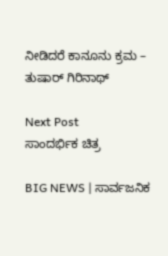ನೀಡಿದರೆ ಕಾನೂನು ಕ್ರಮ – ತುಷಾರ್ ಗಿರಿನಾಥ್

Next Post
ಸಾಂದರ್ಭಿಕ ಚಿತ್ರ

BIG NEWS | ಸಾರ್ವಜನಿಕ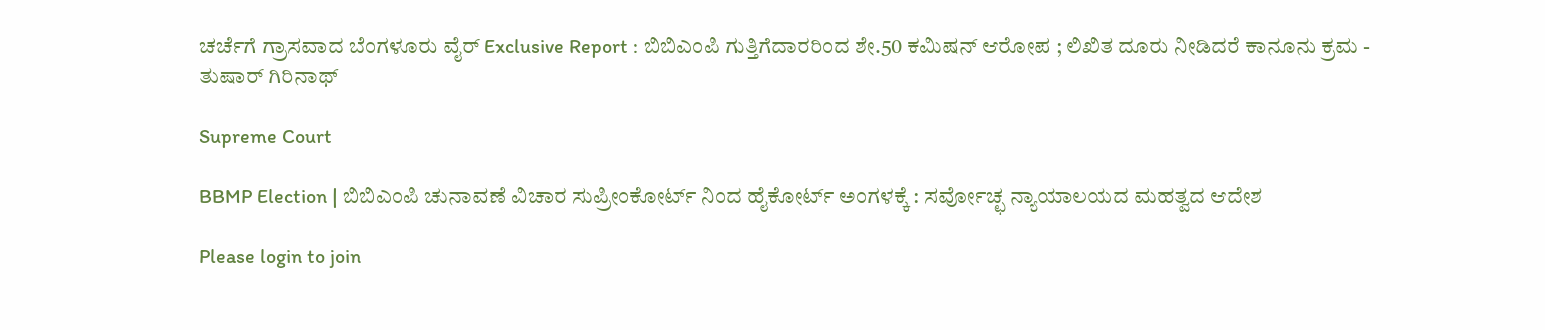ಚರ್ಚೆಗೆ ಗ್ರಾಸವಾದ ಬೆಂಗಳೂರು ವೈರ್ Exclusive Report : ಬಿಬಿಎಂಪಿ ಗುತ್ತಿಗೆದಾರರಿಂದ ಶೇ.50 ಕಮಿಷನ್ ಆರೋಪ ; ಲಿಖಿತ ದೂರು ನೀಡಿದರೆ ಕಾನೂನು ಕ್ರಮ - ತುಷಾರ್ ಗಿರಿನಾಥ್

Supreme Court

BBMP Election | ಬಿಬಿಎಂಪಿ ಚುನಾವಣೆ ವಿಚಾರ ಸುಪ್ರೀಂಕೋರ್ಟ್ ನಿಂದ ಹೈಕೋರ್ಟ್ ಅಂಗಳಕ್ಕೆ : ಸರ್ವೋಚ್ಛ ನ್ಯಾಯಾಲಯದ ಮಹತ್ವದ ಆದೇಶ

Please login to join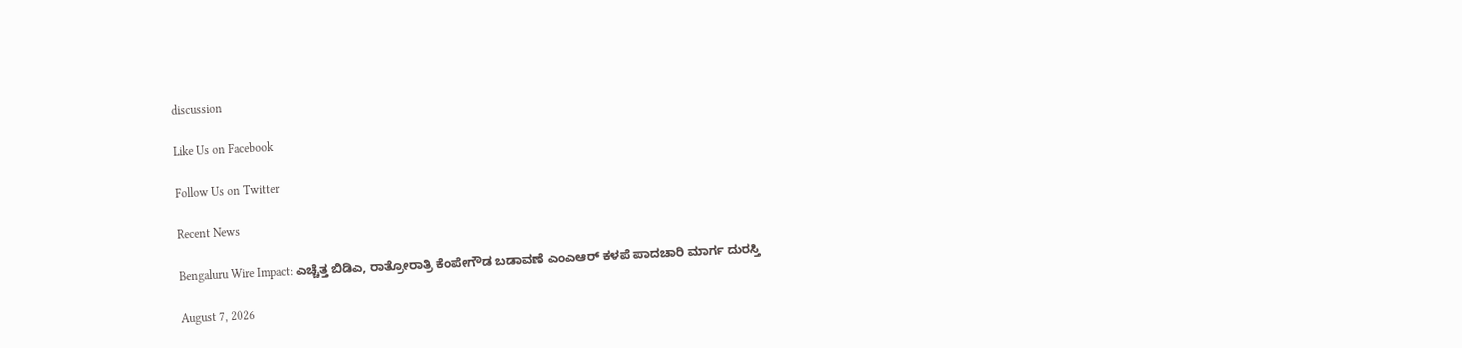discussion

Like Us on Facebook

Follow Us on Twitter

Recent News

Bengaluru Wire Impact: ಎಚ್ಚೆತ್ತ ಬಿಡಿಎ, ರಾತ್ರೋರಾತ್ರಿ ಕೆಂಪೇಗೌಡ ಬಡಾವಣೆ ಎಂಎಆರ್ ಕಳಪೆ ಪಾದಚಾರಿ ಮಾರ್ಗ ದುರಸ್ತಿ

August 7, 2026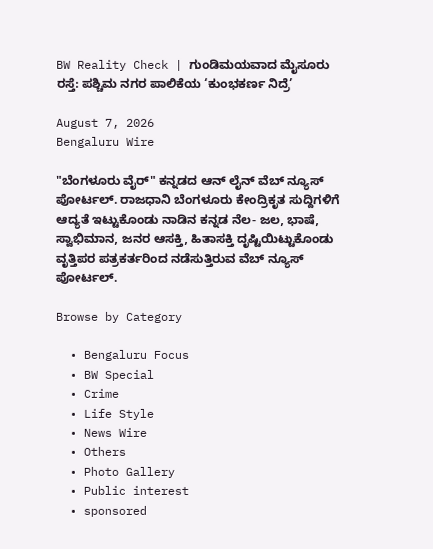BW Reality Check | ಗುಂಡಿಮಯವಾದ ಮೈಸೂರು ರಸ್ತೆ: ಪಶ್ಚಿಮ ನಗರ ಪಾಲಿಕೆಯ ‘ಕುಂಭಕರ್ಣ ನಿದ್ರೆ’

August 7, 2026
Bengaluru Wire

"ಬೆಂಗಳೂರು ವೈರ್" ಕನ್ನಡದ ಆನ್ ಲೈನ್ ವೆಬ್ ನ್ಯೂಸ್ ಪೋರ್ಟಲ್. ರಾಜಧಾನಿ ಬೆಂಗಳೂರು ಕೇಂದ್ರಿಕೃತ ಸುದ್ದಿಗಳಿಗೆ ಆದ್ಯತೆ ಇಟ್ಟುಕೊಂಡು ನಾಡಿನ ಕನ್ನಡ ನೆಲ- ಜಲ, ಭಾಷೆ, ಸ್ವಾಭಿಮಾನ, ಜನರ ಆಸಕ್ತಿ, ಹಿತಾಸಕ್ತಿ ದೃಷ್ಟಿಯಿಟ್ಟುಕೊಂಡು ವೃತ್ತಿಪರ ಪತ್ರಕರ್ತರಿಂದ ನಡೆಸುತ್ತಿರುವ ವೆಬ್ ನ್ಯೂಸ್ ಪೋರ್ಟಲ್.

Browse by Category

  • Bengaluru Focus
  • BW Special
  • Crime
  • Life Style
  • News Wire
  • Others
  • Photo Gallery
  • Public interest
  • sponsored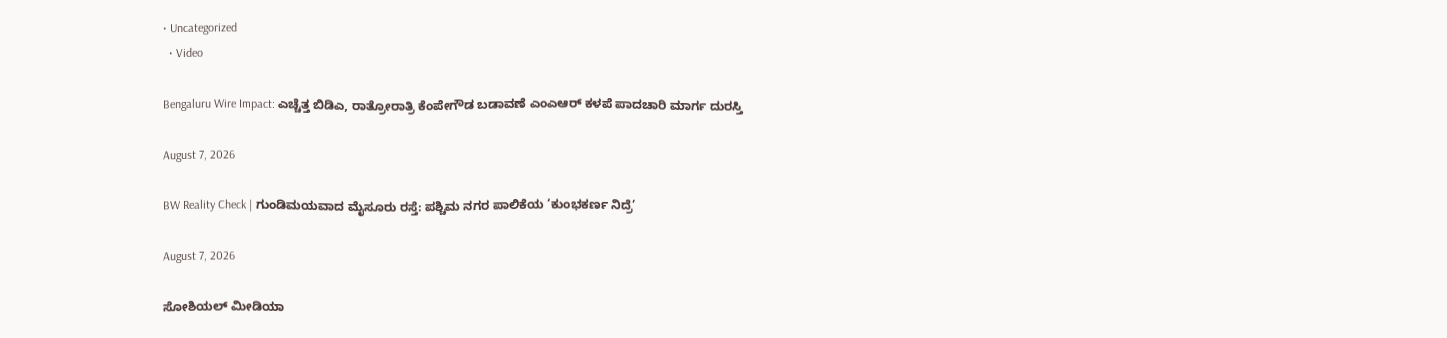• Uncategorized
  • Video

Bengaluru Wire Impact: ಎಚ್ಚೆತ್ತ ಬಿಡಿಎ, ರಾತ್ರೋರಾತ್ರಿ ಕೆಂಪೇಗೌಡ ಬಡಾವಣೆ ಎಂಎಆರ್ ಕಳಪೆ ಪಾದಚಾರಿ ಮಾರ್ಗ ದುರಸ್ತಿ

August 7, 2026

BW Reality Check | ಗುಂಡಿಮಯವಾದ ಮೈಸೂರು ರಸ್ತೆ: ಪಶ್ಚಿಮ ನಗರ ಪಾಲಿಕೆಯ ‘ಕುಂಭಕರ್ಣ ನಿದ್ರೆ’

August 7, 2026

ಸೋಶಿಯಲ್ ಮೀಡಿಯಾ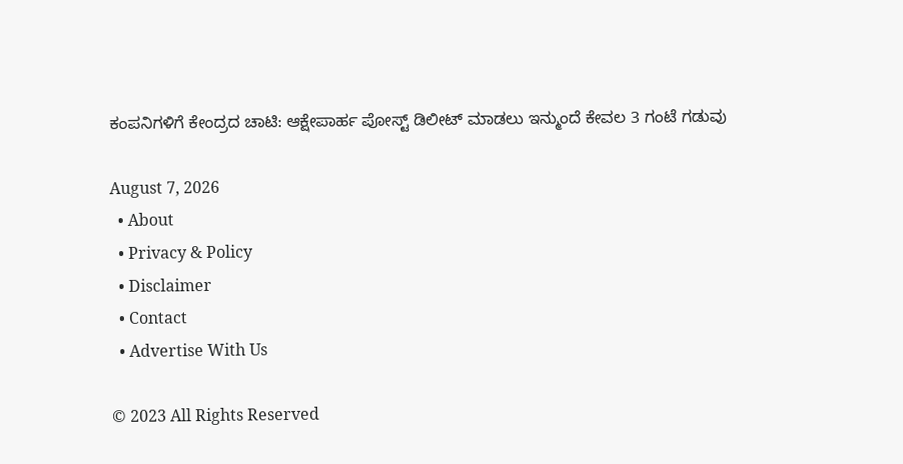ಕಂಪನಿಗಳಿಗೆ ಕೇಂದ್ರದ ಚಾಟಿ: ಆಕ್ಷೇಪಾರ್ಹ ಪೋಸ್ಟ್ ಡಿಲೀಟ್ ಮಾಡಲು ಇನ್ಮುಂದೆ ಕೇವಲ 3 ಗಂಟೆ ಗಡುವು

August 7, 2026
  • About
  • Privacy & Policy
  • Disclaimer
  • Contact
  • Advertise With Us

© 2023 All Rights Reserved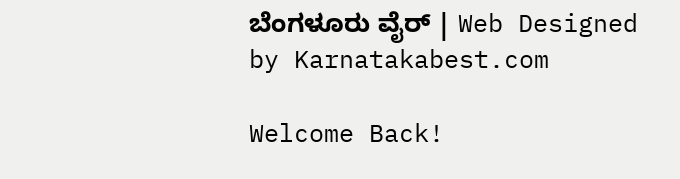ಬೆಂಗಳೂರು ವೈರ್‌ | Web Designed by Karnatakabest.com

Welcome Back!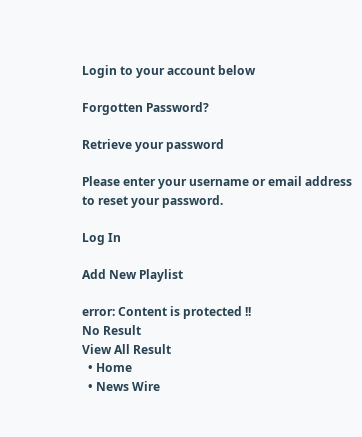Login to your account below

Forgotten Password?

Retrieve your password

Please enter your username or email address to reset your password.

Log In

Add New Playlist

error: Content is protected !!
No Result
View All Result
  • Home
  • News Wire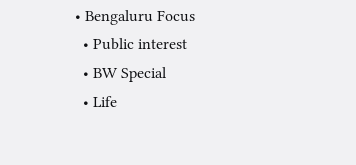• Bengaluru Focus
  • Public interest
  • BW Special
  • Life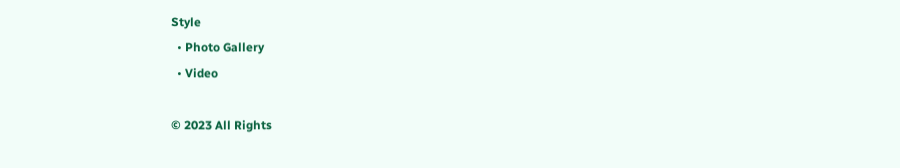Style
  • Photo Gallery
  • Video

© 2023 All Rights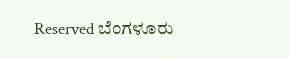Reserved ಬೆಂಗಳೂರು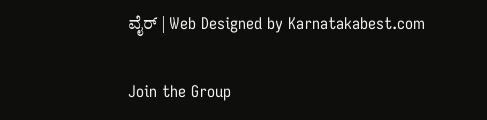ವೈರ್‌ | Web Designed by Karnatakabest.com

Join the Group